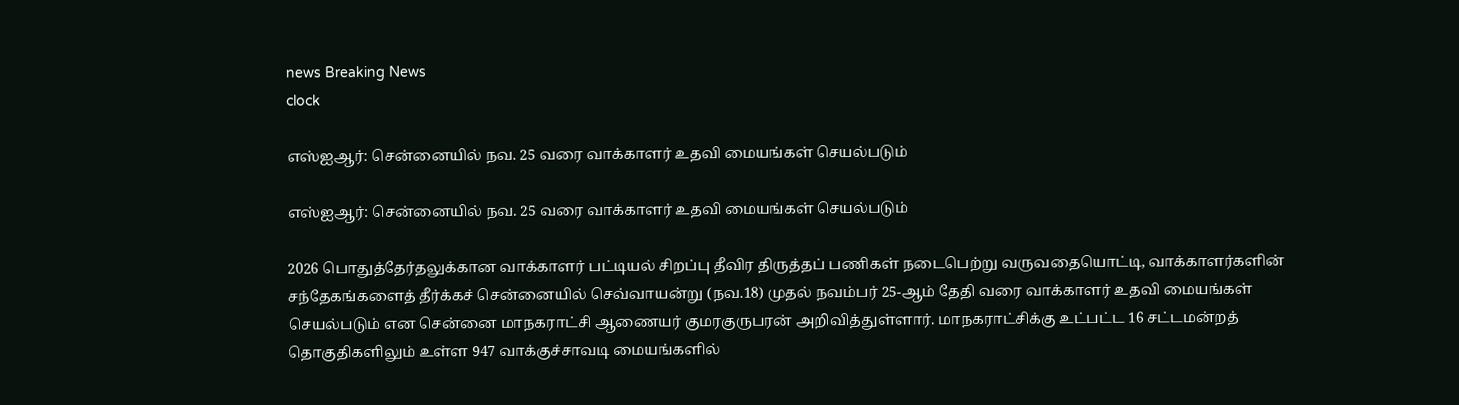news Breaking News
clock

எஸ்ஐஆர்: சென்னையில் நவ. 25 வரை வாக்காளர் உதவி மையங்கள் செயல்படும்

எஸ்ஐஆர்: சென்னையில் நவ. 25 வரை வாக்காளர் உதவி மையங்கள் செயல்படும்

2026 பொதுத்தேர்தலுக்கான வாக்காளர் பட்டியல் சிறப்பு தீவிர திருத்தப் பணிகள் நடைபெற்று வருவதையொட்டி, வாக்காளர்களின் சந்தேகங்களைத் தீர்க்கச் சென்னையில் செவ்வாயன்று (நவ.18) முதல் நவம்பர் 25-ஆம் தேதி வரை வாக்காளர் உதவி மையங்கள் செயல்படும் என சென்னை மாநகராட்சி ஆணையர் குமரகுருபரன் அறிவித்துள்ளார். மாநகராட்சிக்கு உட்பட்ட 16 சட்டமன்றத் தொகுதிகளிலும் உள்ள 947 வாக்குச்சாவடி மையங்களில்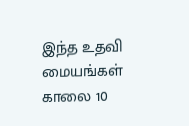இந்த உதவி மையங்கள் காலை 10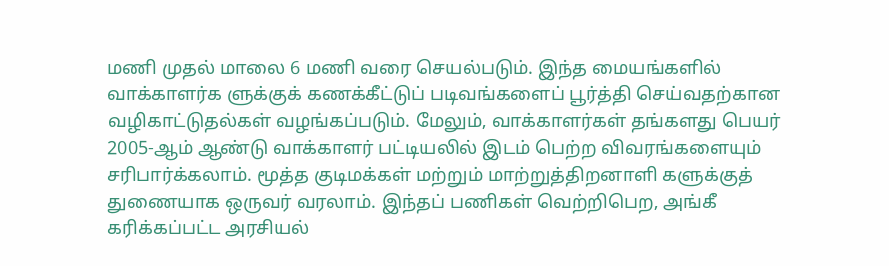மணி முதல் மாலை 6 மணி வரை செயல்படும். இந்த மையங்களில் வாக்காளர்க ளுக்குக் கணக்கீட்டுப் படிவங்களைப் பூர்த்தி செய்வதற்கான வழிகாட்டுதல்கள் வழங்கப்படும். மேலும், வாக்காளர்கள் தங்களது பெயர் 2005-ஆம் ஆண்டு வாக்காளர் பட்டியலில் இடம் பெற்ற விவரங்களையும் சரிபார்க்கலாம். மூத்த குடிமக்கள் மற்றும் மாற்றுத்திறனாளி களுக்குத் துணையாக ஒருவர் வரலாம். இந்தப் பணிகள் வெற்றிபெற, அங்கீ கரிக்கப்பட்ட அரசியல்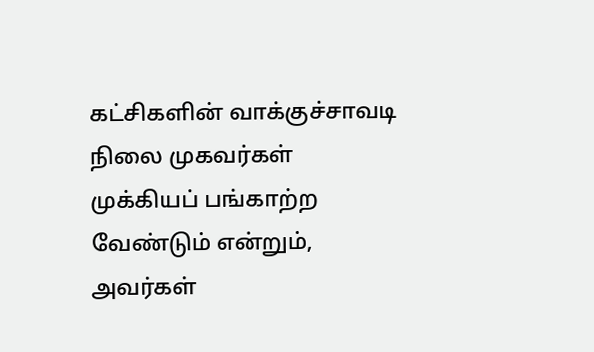கட்சிகளின் வாக்குச்சாவடி நிலை முகவர்கள் முக்கியப் பங்காற்ற வேண்டும் என்றும், அவர்கள்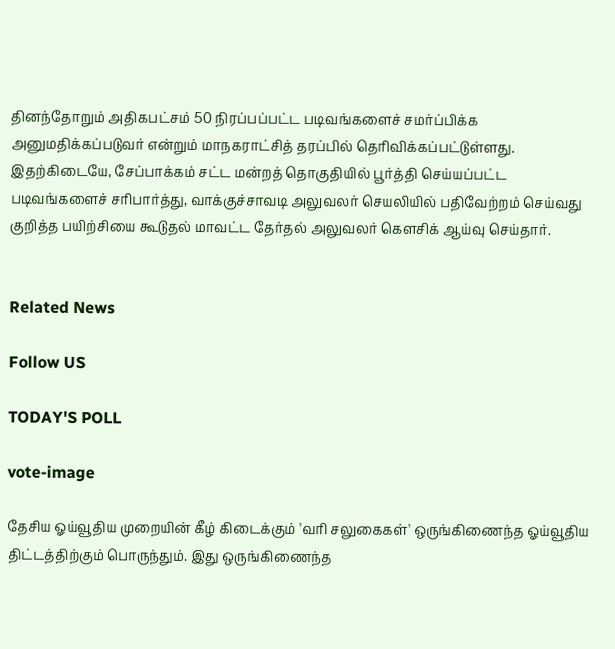தினந்தோறும் அதிகபட்சம் 50 நிரப்பப்பட்ட படிவங்களைச் சமர்ப்பிக்க அனுமதிக்கப்படுவர் என்றும் மாநகராட்சித் தரப்பில் தெரிவிக்கப்பட்டுள்ளது. இதற்கிடையே, சேப்பாக்கம் சட்ட மன்றத் தொகுதியில் பூர்த்தி செய்யப்பட்ட படிவங்களைச் சரிபார்த்து, வாக்குச்சாவடி அலுவலர் செயலியில் பதிவேற்றம் செய்வது குறித்த பயிற்சியை கூடுதல் மாவட்ட தேர்தல் அலுவலர் கௌசிக் ஆய்வு செய்தார்.


Related News

Follow US

TODAY'S POLL

vote-image

தேசிய ஓய்வூதிய முறையின் கீழ் கிடைக்கும் 'வரி சலுகைகள்' ஒருங்கிணைந்த ஓய்வூதிய திட்டத்திற்கும் பொருந்தும். இது ஒருங்கிணைந்த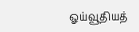ஓய்வூதியத்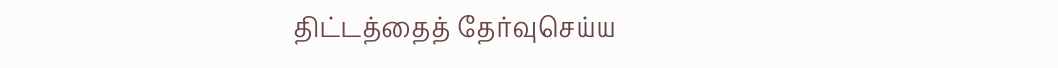திட்டத்தைத் தேர்வுசெய்ய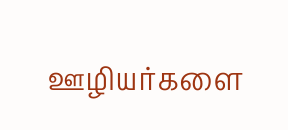ஊழியர்களை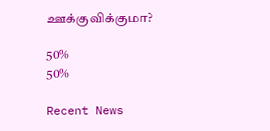ஊக்குவிக்குமா?

50%
50%

Recent News